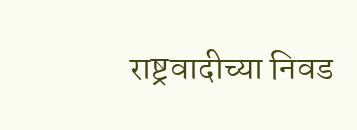राष्ट्रवादीच्या निवड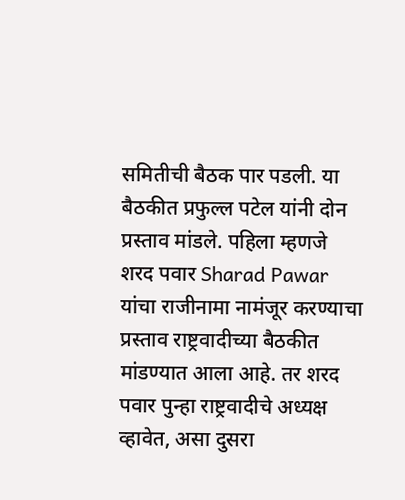समितीची बैठक पार पडली. या बैठकीत प्रफुल्ल पटेल यांनी दोन प्रस्ताव मांडले. पहिला म्हणजे शरद पवार Sharad Pawar यांचा राजीनामा नामंजूर करण्याचा प्रस्ताव राष्ट्रवादीच्या बैठकीत मांडण्यात आला आहे. तर शरद पवार पुन्हा राष्ट्रवादीचे अध्यक्ष व्हावेत, असा दुसरा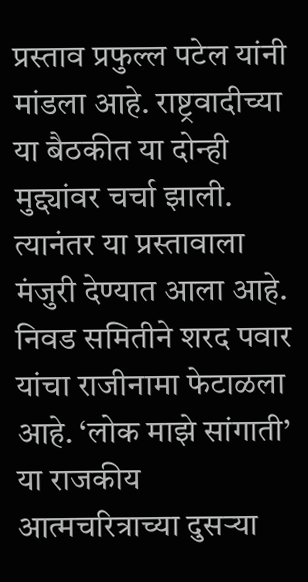प्रस्ताव प्रफुल्ल पटेल यांनी मांडला आहे. राष्ट्रवादीच्या या बैठकीत या दोन्ही मुद्द्यांवर चर्चा झाली. त्यानंतर या प्रस्तावाला मंजुरी देण्यात आला आहे. निवड समितीने शरद पवार यांचा राजीनामा फेटाळला आहे. ‘लोक माझे सांगाती’ या राजकीय आत्मचरित्राच्या दुसऱ्या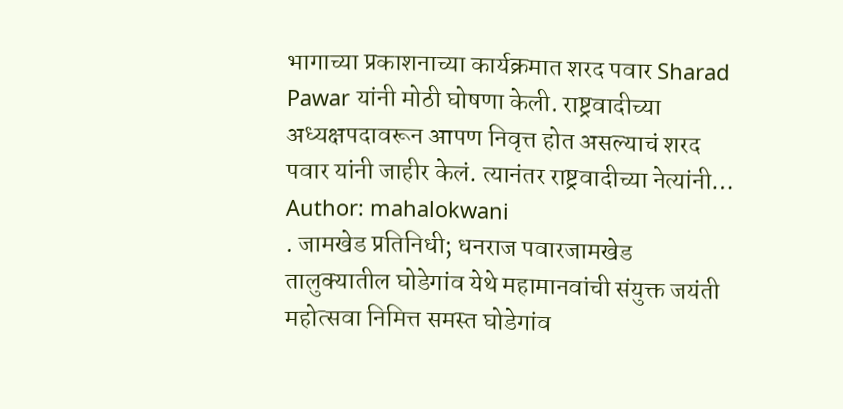भागाच्या प्रकाशनाच्या कार्यक्रमात शरद पवार Sharad Pawar यांनी मोठी घोषणा केली. राष्ट्रवादीच्या अध्यक्षपदावरून आपण निवृत्त होत असल्याचं शरद पवार यांनी जाहीर केलं. त्यानंतर राष्ट्रवादीच्या नेत्यांनी…
Author: mahalokwani
. जामखेड प्रतिनिधी; धनराज पवारजामखेड तालुक्यातील घोडेगांव येथे महामानवांची संयुक्त जयंती महोत्सवा निमित्त समस्त घोडेगांव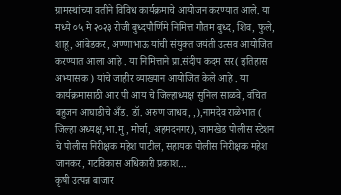ग्रामस्थांच्या वतीने विविध कार्यक्रमाचे आयोजन करण्यात आले. या मध्ये ०५ मे २०२३ रोजी बुध्दपौर्णिमे निमित्त गौतम बुध्द, शिव, फुले, शाहू, आंबेडकर, अण्णाभाऊ यांची संयुक्त जयंती उत्सव आयोजित करण्यात आला आहे . या निमित्ताने प्रा.संदीप कदम सर( इतिहास अभ्यासक ) यांचे जाहीर व्याख्यान आयोजित केले आहे . या कार्यक्रमासाठी आर पी आय चे जिल्हाध्यक्ष सुनिल साळवे, वंचित बहुजन आघाडीचे अँड. डॉ. अरुण जाधव, ,),नामदेव राळेभात ( जिल्हा अध्यक्ष,भा.मु, मोर्चा, अहमदनगर), जामखेड पोलीस स्टेशन चे पोलीस निरीक्षक महेश पाटील, सहायक पोलीस निरीक्षक महेश जानकर, गटविकास अधिकारी प्रकाश…
कृषी उत्पन्न बाजार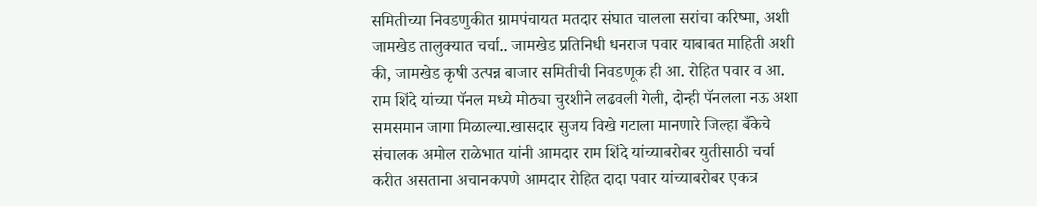समितीच्या निवडणुकीत ग्रामपंचायत मतदार संघात चालला सरांचा करिष्मा, अशी जामखेड तालुक्यात चर्चा.. जामखेड प्रतिनिधी धनराज पवार याबाबत माहिती अशी की, जामखेड कृषी उत्पन्न बाजार समितीची निवडणूक ही आ. रोहित पवार व आ. राम शिंदे यांच्या पॅनल मध्ये मोठ्या चुरशीने लढवली गेली, दोन्ही पॅनलला नऊ अशा समसमान जागा मिळाल्या.खासदार सुजय विखे गटाला मानणारे जिल्हा बँकेचे संचालक अमोल राळेभात यांनी आमदार राम शिंदे यांच्याबरोबर युतीसाठी चर्चा करीत असताना अचानकपणे आमदार रोहित दादा पवार यांच्याबरोबर एकत्र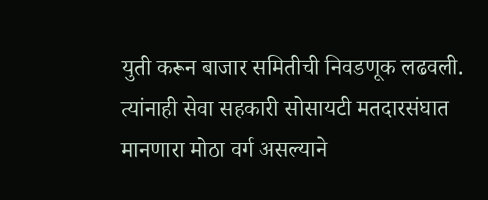युती करून बाजार समितीची निवडणूक लढवली. त्यांनाही सेवा सहकारी सोसायटी मतदारसंघात मानणारा मोठा वर्ग असल्याने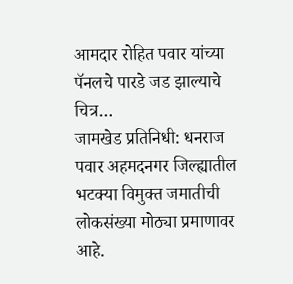आमदार रोहित पवार यांच्या पॅनलचे पारडे जड झाल्याचे चित्र…
जामखेड प्रतिनिधी: धनराज पवार अहमदनगर जिल्ह्यातील भटक्या विमुक्त जमातीची लोकसंख्या मोठ्या प्रमाणावर आहे.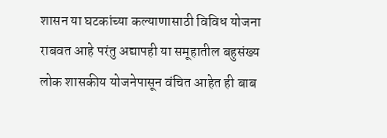शासन या घटकांच्या कल्याणासाठी विविध योजना राबवत आहे परंतु अद्यापही या समूहातील बहुसंख्य लोक शासकीय योजनेपासून वंचित आहेत ही बाब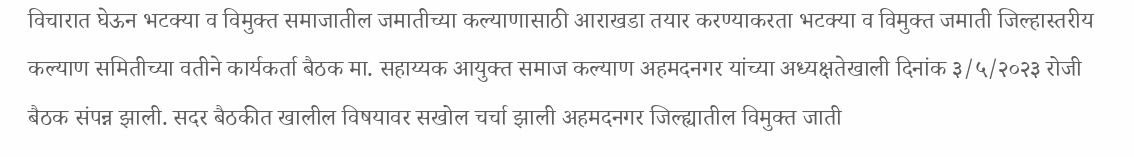विचारात घेऊन भटक्या व विमुक्त समाजातील जमातीच्या कल्याणासाठी आराखडा तयार करण्याकरता भटक्या व विमुक्त जमाती जिल्हास्तरीय कल्याण समितीच्या वतीने कार्यकर्ता बैठक मा. सहाय्यक आयुक्त समाज कल्याण अहमदनगर यांच्या अध्यक्षतेखाली दिनांक ३/५/२०२३ रोजी बैठक संपन्न झाली. सदर बैठकीत खालील विषयावर सखोल चर्चा झाली अहमदनगर जिल्ह्यातील विमुक्त जाती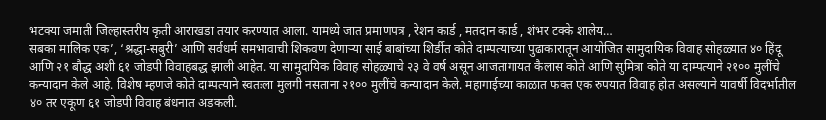भटक्या जमाती जिल्हास्तरीय कृती आराखडा तयार करण्यात आला. यामध्ये जात प्रमाणपत्र , रेशन कार्ड , मतदान कार्ड , शंभर टक्के शालेय…
सबका मालिक एक’, ‘श्रद्धा-सबुरी’ आणि सर्वधर्म समभावाची शिकवण देणाऱ्या साई बाबांच्या शिर्डीत कोते दाम्पत्याच्या पुढाकारातून आयोजित सामुदायिक विवाह सोहळ्यात ४० हिंदू आणि २१ बौद्ध अशी ६१ जोडपी विवाहबद्ध झाली आहेत. या सामुदायिक विवाह सोहळ्याचे २३ वे वर्ष असून आजतागायत कैलास कोते आणि सुमित्रा कोते या दाम्पत्याने २१०० मुलींचे कन्यादान केले आहे. विशेष म्हणजे कोते दाम्पत्याने स्वतःला मुलगी नसताना २१०० मुलींचे कन्यादान केले. महागाईच्या काळात फक्त एक रुपयात विवाह होत असल्याने यावर्षी विदर्भातील ४० तर एकूण ६१ जोडपी विवाह बंधनात अडकली.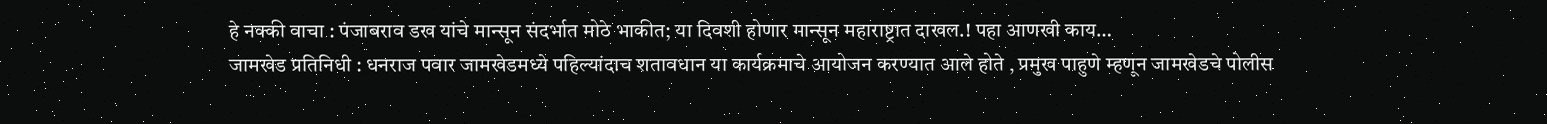हे नक्की वाचा : पंजाबराव डख यांचे मान्सून संदर्भात मोठे भाकीत; या दिवशी होणार मान्सून महाराष्ट्रात दाखल.! पहा आणखी काय…
जामखेड प्रतिनिधी : धनराज पवार जामखेडमध्ये पहिल्यांदाच शतावधान या कार्यक्रमाचे आयोजन करण्यात आले होते , प्रमुख पाहुणे म्हणून जामखेडचे पोलीस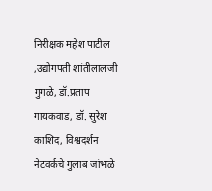निरीक्षक महेश पाटील ,उद्योगपती शांतीलालजी गुगळे, डॉ.प्रताप गायकवाड, डॉ. सुरेश काशिद, विश्वदर्शन नेटवर्कचे गुलाब जांभळे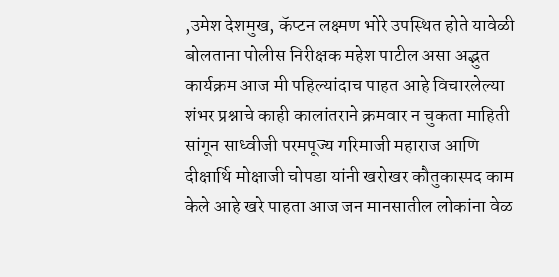,उमेश देशमुख, कॅप्टन लक्ष्मण भोरे उपस्थित होते यावेळी बोलताना पोलीस निरीक्षक महेश पाटील असा अद्भुत कार्यक्रम आज मी पहिल्यांदाच पाहत आहे विचारलेल्या शंभर प्रश्नाचे काही कालांतराने क्रमवार न चुकता माहिती सांगून साध्वीजी परमपूज्य गरिमाजी महाराज आणि दीक्षार्थि मोक्षाजी चोपडा यांनी खरोखर कौतुकास्पद काम केले आहे खरे पाहता आज जन मानसातील लोकांना वेळ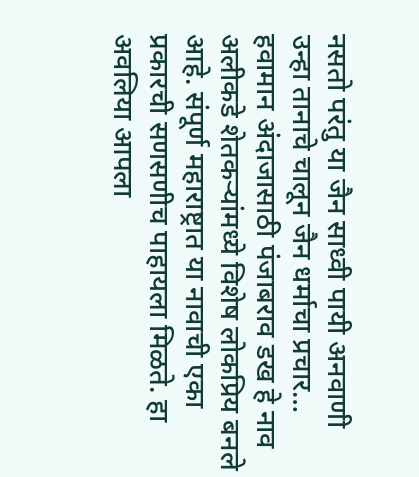नसतो परंतु या जैन साध्वी पायी अनवाणी उन्हा तानाचे चालून जैन धर्माचा प्रचार…
हवामान अंदाजासाठी पंजाबराव डख हे नाव अलीकडे शेतकऱ्यांमध्ये विशेष लोकप्रिय बनले आहे. संपूर्ण महाराष्ट्रात या नावाची एका प्रकारची सणसणीच पाहायला मिळते. हा अवलिया आपला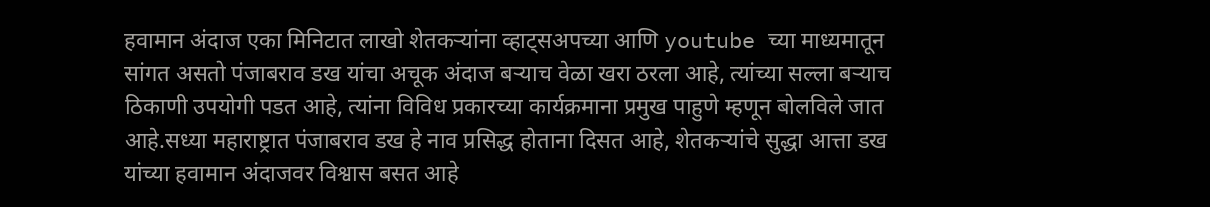हवामान अंदाज एका मिनिटात लाखो शेतकऱ्यांना व्हाट्सअपच्या आणि youtube च्या माध्यमातून सांगत असतो पंजाबराव डख यांचा अचूक अंदाज बऱ्याच वेळा खरा ठरला आहे, त्यांच्या सल्ला बऱ्याच ठिकाणी उपयोगी पडत आहे, त्यांना विविध प्रकारच्या कार्यक्रमाना प्रमुख पाहुणे म्हणून बोलविले जात आहे.सध्या महाराष्ट्रात पंजाबराव डख हे नाव प्रसिद्ध होताना दिसत आहे, शेतकऱ्यांचे सुद्धा आत्ता डख यांच्या हवामान अंदाजवर विश्वास बसत आहे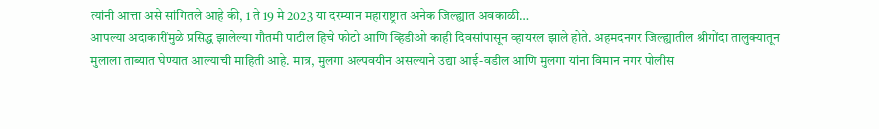त्यांनी आत्ता असे सांगितले आहे की, 1 ते 19 मे 2023 या दरम्यान महाराष्ट्रात अनेक जिल्ह्यात अवकाळी…
आपल्या अदाकारींमुळे प्रसिद्ध झालेल्या गौतमी पाटील हिचे फोटो आणि व्हिडीओ काही दिवसांपासून व्हायरल झाले होते. अहमदनगर जिल्ह्यातील श्रीगोंदा तालुक्यातून मुलाला ताब्यात घेण्यात आल्याची माहिती आहे. मात्र, मुलगा अल्पवयीन असल्याने उद्या आई-वडील आणि मुलगा यांना विमान नगर पोलीस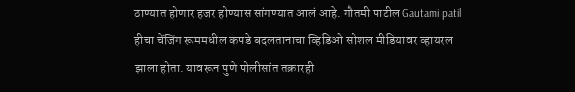ठाण्यात होणार हजर होण्यास सांगण्यात आलं आहे. गौतमी पाटील Gautami patil हीचा चेंजिंग रूममधील कपडे बदलतानाचा व्हिडिओ सोशल मीडियावर व्हायरल झाला होता. यावरून पुणे पोलीसांत तक्रारही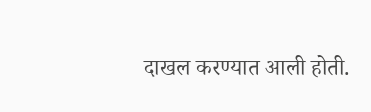दाखल करण्यात आली होती.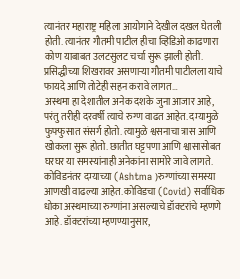त्यानंतर महाराष्ट्र महिला आयोगाने देखील दखल घेतली होती. त्यानंतर गौतमी पाटील हीचा व्हिडिओ काढणारा कोण याबाबत उलटसुलट चर्चा सुरू झाली होती. प्रसिद्धीच्या शिखरावर असणाऱ्या गौतमी पाटीलला याचे फायदे आणि तोटेही सहन करावे लागत…
अस्थमा हा देशातील अनेक दशके जुना आजार आहे, परंतु तरीही दरवर्षी त्याचे रुग्ण वाढत आहेत. दम्यामुळे फुफ्फुसात संसर्ग होतो. त्यामुळे श्वसनाचा त्रास आणि खोकला सुरू होतो. छातीत घट्टपणा आणि श्वासासोबत घरघर या समस्यांनाही अनेकांना सामोरे जावे लागते. कोविडनंतर दम्याच्या (Ashtma )रुग्णांच्या समस्या आणखी वाढल्या आहेत. कोविडचा (Covid) सर्वाधिक धोका अस्थमाच्या रुग्णांना असल्याचे डॉक्टरांचे म्हणणे आहे. डॉक्टरांच्या म्हणण्यानुसार,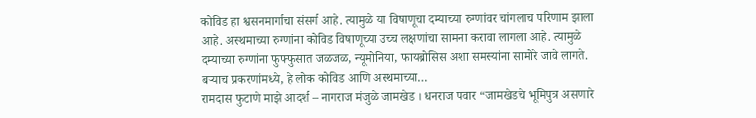कोविड हा श्वसनमार्गाचा संसर्ग आहे. त्यामुळे या विषाणूचा दम्याच्या रुग्णांवर चांगलाच परिणाम झाला आहे. अस्थमाच्या रुग्णांना कोविड विषाणूच्या उच्च लक्षणांचा सामना करावा लागला आहे. त्यामुळे दम्याच्या रुग्णांना फुफ्फुसात जळजळ, न्यूमोनिया, फायब्रोसिस अशा समस्यांना सामोरे जावे लागते. बऱ्याच प्रकरणांमध्ये, हे लोक कोविड आणि अस्थमाच्या…
रामदास फुटाणे माझे आदर्श – नागराज मंजुळे जामखेड । धनराज पवार “जामखेडचे भूमिपुत्र असणारे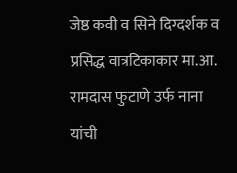जेष्ठ कवी व सिने दिग्दर्शक व प्रसिद्ध वात्रटिकाकार मा.आ. रामदास फुटाणे उर्फ नाना यांची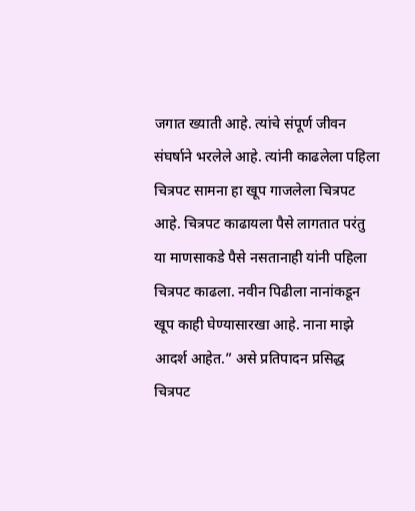जगात ख्याती आहे. त्यांचे संपूर्ण जीवन संघर्षाने भरलेले आहे. त्यांनी काढलेला पहिला चित्रपट सामना हा खूप गाजलेला चित्रपट आहे. चित्रपट काढायला पैसे लागतात परंतु या माणसाकडे पैसे नसतानाही यांनी पहिला चित्रपट काढला. नवीन पिढीला नानांकडून खूप काही घेण्यासारखा आहे. नाना माझे आदर्श आहेत.” असे प्रतिपादन प्रसिद्ध चित्रपट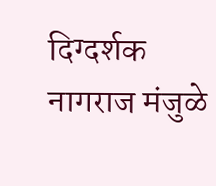दिग्दर्शक नागराज मंजुळे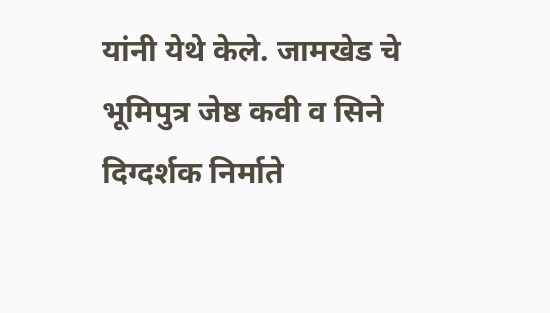यांनी येथे केले. जामखेड चे भूमिपुत्र जेष्ठ कवी व सिने दिग्दर्शक निर्माते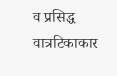व प्रसिद्ध वात्रटिकाकार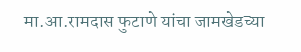मा.आ.रामदास फुटाणे यांचा जामखेडच्या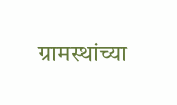ग्रामस्थांच्या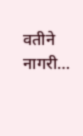वतीने नागरी…